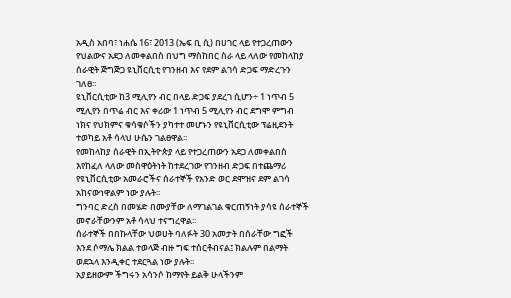አዲስ አበባ፣ ነሐሴ 16፣ 2013 (ኤፍ ቢ ሲ) በሀገር ላይ የተጋረጠውን የህልውና አደጋ ለመቀልበስ በህግ ማስከበር ስራ ላይ ላለው የመከላከያ ሰራዊት ጅግጅጋ ዩኒቨርሲቲ የገንዘብ እና የደም ልገሳ ድጋፍ ማድረጉን ገለፀ፡፡
ዩኒቨርሲቲው ከ3 ሚሊየን ብር በላይ ድጋፍ ያደረገ ሲሆን÷ 1 ነጥብ 5 ሚሊየን በጥሬ ብር እና ቀሪው 1 ነጥብ 5 ሚሊየን ብር ደግሞ ምግብ ነክና የህክምና ቁሳቁሶችን ያካተተ መሆኑን የዩኒቨርሲቲው ፕሬዚደንት ተወካይ አቶ ሳላህ ሁሴን ገልፀዋል፡፡
የመከላከያ ሰራዊት በኢትዮጵያ ላይ የተጋረጠውን አደጋ ለመቀልበስ እየከፈለ ላለው መስዋዕትነት ከተደረገው የገንዘብ ድጋፍ በተጨማሪ የዩኒቨርሲቲው አመራሮችና ሰራተኞች የአንድ ወር ደሞዝና ደም ልገሳ አከናውነዋልም ነው ያሉት፡፡
ግንባር ድረስ በመሄድ በሙያቸው ለማገልገል ቁርጠኝነት ያሳዩ ሰራተኞች መኖራቸውንም አቶ ሳላህ ተናግረዋል፡፡
ሰራተኞች በበኩላቸው ህወሀት ባለፉት 30 አመታት በሰራቸው ግፎች እንደ ሶማሌ ክልል ተወላጅ ብዙ ግፍ ተሰርቶብናል፤ ክልሉም በልማት ወደኋላ እንዲቀር ተደርጓል ነው ያሉት፡፡
አያይዘውም ችግሩን አሳንሶ ከማየት ይልቅ ሁላችንም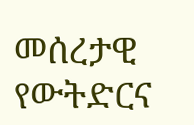መሰረታዊ የውትድርና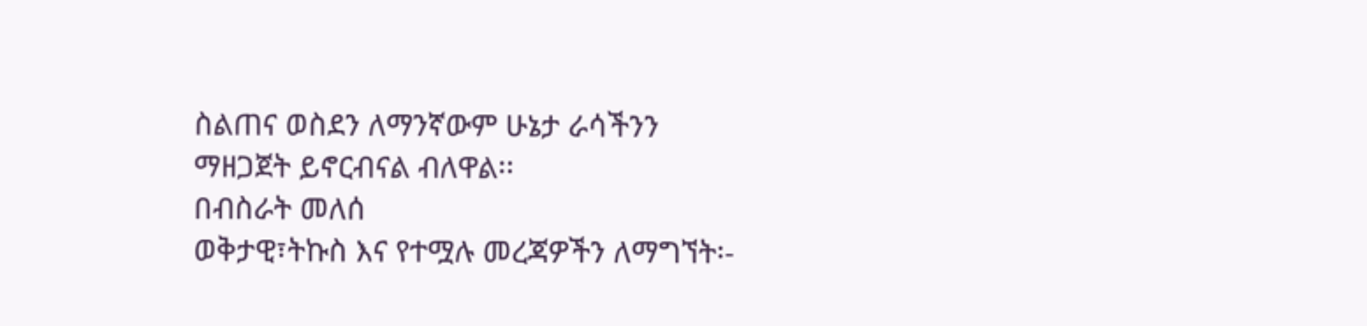ስልጠና ወስደን ለማንኛውም ሁኔታ ራሳችንን ማዘጋጀት ይኖርብናል ብለዋል፡፡
በብስራት መለሰ
ወቅታዊ፣ትኩስ እና የተሟሉ መረጃዎችን ለማግኘት፡-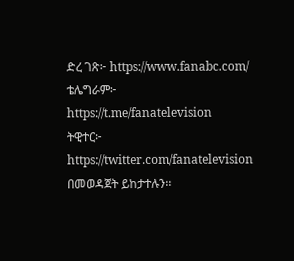ድረ ገጽ፦ https://www.fanabc.com/
ቴሌግራም፦ https://t.me/fanatelevision
ትዊተር፦ https://twitter.com/fanatelevision በመወዳጀት ይከታተሉን፡፡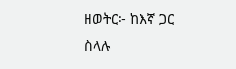ዘወትር፦ ከእኛ ጋር ስላሉ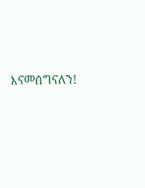እናመሰግናለን!